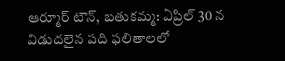ఆర్మూర్ టౌన్, బతుకమ్మ: ఏప్రిల్ 30 న విడుదలైన పది ఫలితాలలో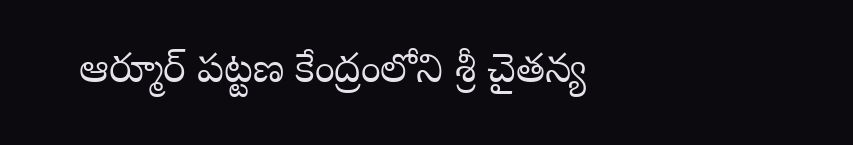ఆర్మూర్ పట్టణ కేంద్రంలోని శ్రీ చైతన్య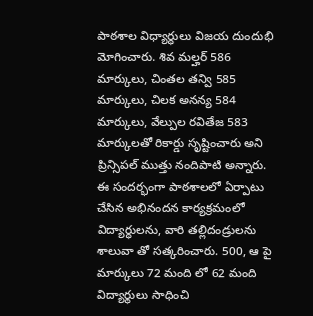పాఠశాల విధ్యార్ధులు విజయ దుందుభి మోగించారు. శివ మల్హర్ 586 మార్కులు, చింతల తన్వి 585 మార్కులు, చిలక అనన్య 584 మార్కులు, వేల్పుల రవితేజ 583 మార్కులతో రికార్డు సృష్టించారు అని ప్రిన్సిపల్ ముత్తు నందిపాటి అన్నారు. ఈ సందర్భంగా పాఠశాలలో ఏర్పాటు చేసిన అభినందన కార్యక్రమంలో విద్యార్ధులను, వారి తల్లిదండ్రులను శాలువా తో సత్కరించారు. 500, ఆ పై మార్కులు 72 మంది లో 62 మంది విద్యార్థులు సాధించి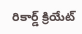రికార్డ్ క్రియేట్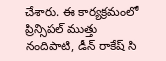చేశారు. ఈ కార్యక్రమంలో ప్రిన్సిపల్ ముత్తు నందిపాటి, డీన్ రాకేష్ సి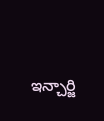ఇన్చార్జి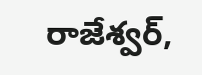రాజేశ్వర్,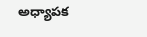అధ్యాపక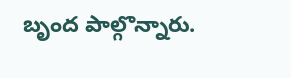బృంద పాల్గొన్నారు.